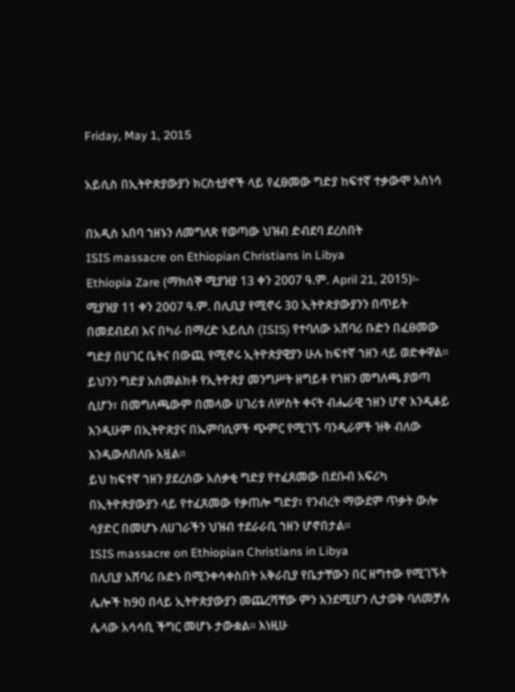Friday, May 1, 2015

አይሲስ በኢትዮጵያውያን ክርስቲያኖች ላይ የፈፀመው ግድያ ከፍተኛ ተቃውሞ አስነሳ

በአዲስ አበባ ኀዘኑን ለመግለጽ የወጣው ህዝብ ድብደባ ደረሰበት
ISIS massacre on Ethiopian Christians in Libya
Ethiopia Zare (ማክሰኞ ሚያዝያ 13 ቀን 2007 ዓ.ም. April 21, 2015)፡- ሚያዝያ 11 ቀን 2007 ዓ.ም. በሊቢያ የሚኖሩ 30 ኢትዮጵያውያንን በጥይት በመደብደብ እና በካራ በማረድ አይሲስ (ISIS) የተባለው አሸባሪ ቡድን በፈፀመው ግድያ በሀገር ቤትና በውጪ የሚኖሩ ኢትዮጵያዊያን ሁሉ ከፍተኛ ኀዘን ላይ ወድቀዋል። ይህንን ግድያ አስመልክቶ የኢትዮጵያ መንግሥት ዘግይቶ የኀዘን መግለጫ ያወጣ ሲሆን፣ በመግለጫውም በመላው ሀገሪቱ ለሦስት ቀናት ብሔራዊ ኀዘን ሆኖ እንዲቆይ እንዲሁም በኢትዮጵያና በኤምባሲዎች ጭምር የሚገኙ ባንዲራዎች ዝቅ ብለው እንዲውለበለቡ አዟል።
ይህ ከፍተኛ ኀዘን ያደረሰው አሰቃቂ ግድያ የተፈጸመው በደቡብ አፍሪካ በኢትዮጵያውያን ላይ የተፈጸመው የቃጠሎ ግድያ፣ የንብረት ማውደም ጥቃት ውሎ ሳያድር በመሆኑ ለሀገራችን ህዝብ ተደራራቢ ኀዘን ሆኖበታል።
ISIS massacre on Ethiopian Christians in Libya
በሊቢያ አሸባሪ ቡድኑ በሚንቀሳቀስበት አቅራቢያ የቤታቸውን በር ዘግተው የሚገኙት ሌሎች ከ90 በላይ ኢትዮጵያውያን መጨረሻቸው ምን እንደሚሆን ሊታወቅ ባለመቻሉ ሌላው አሳሳቢ ችግር መሆኑ ታውቋል። እነዚሁ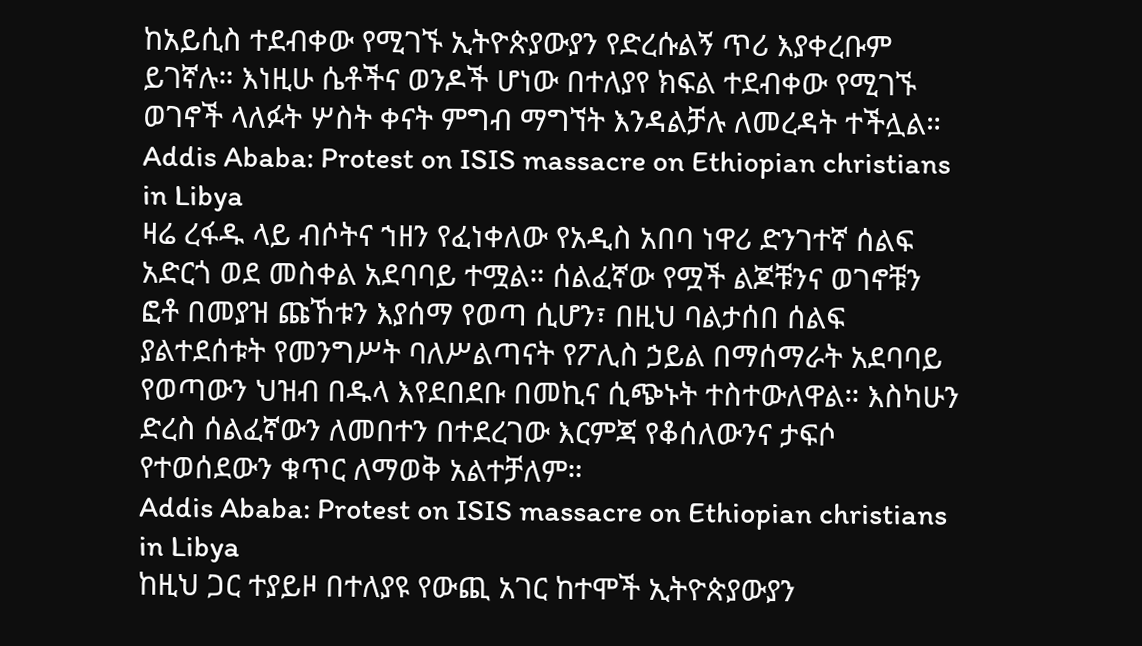ከአይሲስ ተደብቀው የሚገኙ ኢትዮጵያውያን የድረሱልኝ ጥሪ እያቀረቡም ይገኛሉ። እነዚሁ ሴቶችና ወንዶች ሆነው በተለያየ ክፍል ተደብቀው የሚገኙ ወገኖች ላለፉት ሦስት ቀናት ምግብ ማግኘት እንዳልቻሉ ለመረዳት ተችሏል።
Addis Ababa: Protest on ISIS massacre on Ethiopian christians in Libya
ዛሬ ረፋዱ ላይ ብሶትና ኀዘን የፈነቀለው የአዲስ አበባ ነዋሪ ድንገተኛ ሰልፍ አድርጎ ወደ መስቀል አደባባይ ተሟል። ሰልፈኛው የሟች ልጆቹንና ወገኖቹን ፎቶ በመያዝ ጩኸቱን እያሰማ የወጣ ሲሆን፣ በዚህ ባልታሰበ ሰልፍ ያልተደሰቱት የመንግሥት ባለሥልጣናት የፖሊስ ኃይል በማሰማራት አደባባይ የወጣውን ህዝብ በዱላ እየደበደቡ በመኪና ሲጭኑት ተስተውለዋል። እስካሁን ድረስ ሰልፈኛውን ለመበተን በተደረገው እርምጃ የቆሰለውንና ታፍሶ የተወሰደውን ቁጥር ለማወቅ አልተቻለም።
Addis Ababa: Protest on ISIS massacre on Ethiopian christians in Libya
ከዚህ ጋር ተያይዞ በተለያዩ የውጪ አገር ከተሞች ኢትዮጵያውያን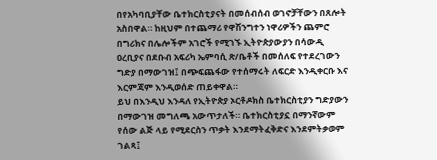በየአካባቢያቸው ቤተክርስቲያናት በመሰብሰብ ወገኖቻቸውን በጸሎት አስበዋል። ከዚህም በተጨማሪ የዋሽንግተን ነዋሪዎችን ጨምሮ በግሪክና በሌሎችም አገሮች የሚገኙ ኢትዮጵያውያን በሳውዲ ዐረቢያና በደቡብ አፍሪካ ኤምባሲ ጽ/ቤቶች በመሰለፍ የተደረገውን ግድያ በማውገዝ፤ በጭፍጨፋው የተሰማሩት ለፍርድ እንዲቀርቡ እና እርምጃም እንዲወሰድ ጠይቀዋል።
ይህ በእንዲህ እንዳለ የኢትዮጵያ ኦርቶዶክስ ቤተክርስቲያን ግድያውን በማውገዝ መግለጫ አውጥታለች። ቤተክርስቲያኗ በማንኛውም የሰው ልጅ ላይ የሚደርስን ጥቃት እንደማትፈቅድና እንደምትቃወም ገልጻ፤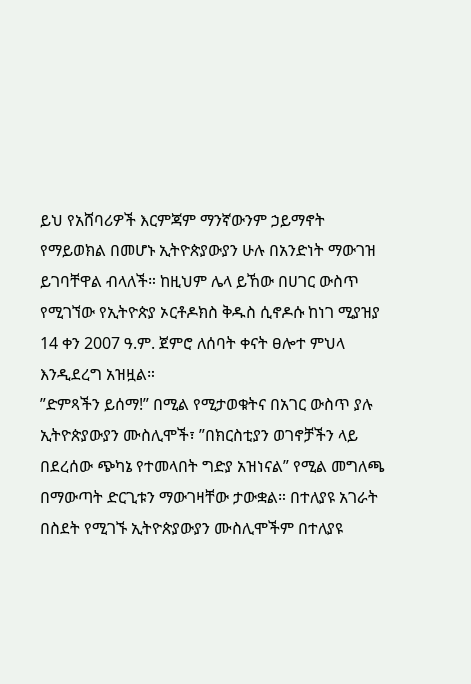ይህ የአሸባሪዎች እርምጃም ማንኛውንም ኃይማኖት የማይወክል በመሆኑ ኢትዮጵያውያን ሁሉ በአንድነት ማውገዝ ይገባቸዋል ብላለች። ከዚህም ሌላ ይኸው በሀገር ውስጥ የሚገኘው የኢትዮጵያ ኦርቶዶክስ ቅዱስ ሲኖዶሱ ከነገ ሚያዝያ 14 ቀን 2007 ዓ.ም. ጀምሮ ለሰባት ቀናት ፀሎተ ምህላ እንዲደረግ አዝዟል።
”ድምጻችን ይሰማ!” በሚል የሚታወቁትና በአገር ውስጥ ያሉ ኢትዮጵያውያን ሙስሊሞች፣ ”በክርስቲያን ወገኖቻችን ላይ በደረሰው ጭካኔ የተመላበት ግድያ አዝነናል” የሚል መግለጫ በማውጣት ድርጊቱን ማውገዛቸው ታውቋል። በተለያዩ አገራት በስደት የሚገኙ ኢትዮጵያውያን ሙስሊሞችም በተለያዩ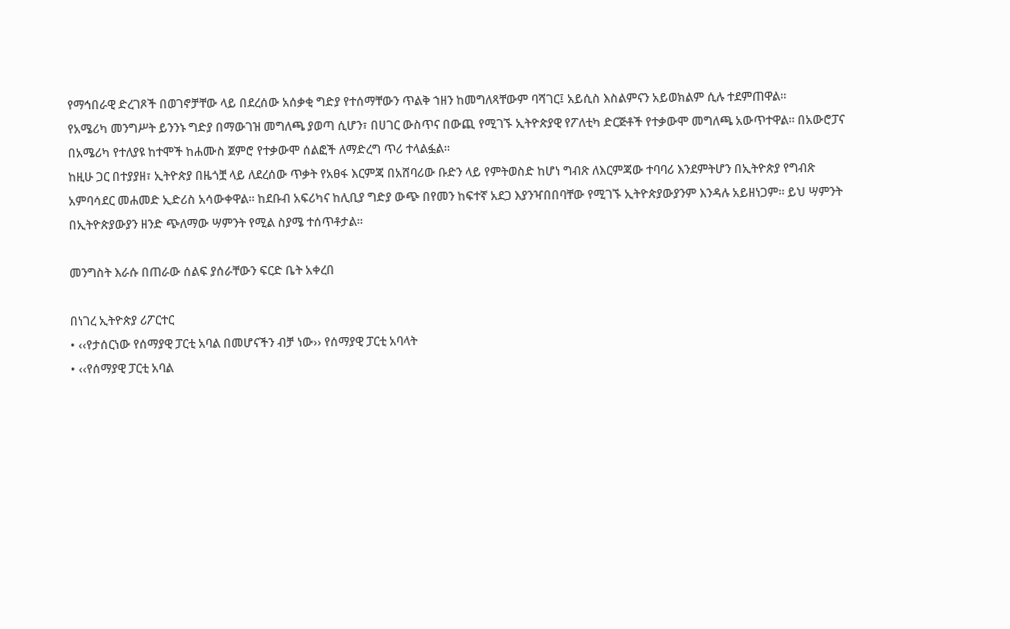የማኅበራዊ ድረገጾች በወገኖቻቸው ላይ በደረሰው አሰቃቂ ግድያ የተሰማቸውን ጥልቅ ኀዘን ከመግለጻቸውም ባሻገር፤ አይሲስ እስልምናን አይወክልም ሲሉ ተደምጠዋል።
የአሜሪካ መንግሥት ይንንኑ ግድያ በማውገዝ መግለጫ ያወጣ ሲሆን፣ በሀገር ውስጥና በውጪ የሚገኙ ኢትዮጵያዊ የፖለቲካ ድርጅቶች የተቃውሞ መግለጫ አውጥተዋል። በአውሮፓና በአሜሪካ የተለያዩ ከተሞች ከሐሙስ ጀምሮ የተቃውሞ ሰልፎች ለማድረግ ጥሪ ተላልፏል።
ከዚሁ ጋር በተያያዘ፣ ኢትዮጵያ በዜጎቿ ላይ ለደረሰው ጥቃት የአፀፋ እርምጃ በአሸባሪው ቡድን ላይ የምትወስድ ከሆነ ግብጽ ለእርምጃው ተባባሪ እንደምትሆን በኢትዮጵያ የግብጽ አምባሳደር መሐመድ ኢድሪስ አሳውቀዋል። ከደቡብ አፍሪካና ከሊቢያ ግድያ ውጭ በየመን ከፍተኛ አደጋ እያንዣበበባቸው የሚገኙ ኢትዮጵያውያንም እንዳሉ አይዘነጋም። ይህ ሣምንት በኢትዮጵያውያን ዘንድ ጭለማው ሣምንት የሚል ስያሜ ተሰጥቶታል።

መንግስት እራሱ በጠራው ሰልፍ ያሰራቸውን ፍርድ ቤት አቀረበ

በነገረ ኢትዮጵያ ሪፖርተር
• ‹‹የታሰርነው የሰማያዊ ፓርቲ አባል በመሆናችን ብቻ ነው›› የሰማያዊ ፓርቲ አባላት
• ‹‹የሰማያዊ ፓርቲ አባል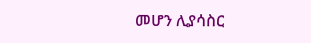መሆን ሊያሳስር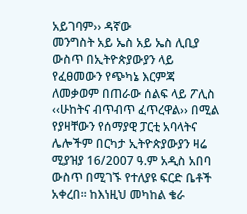አይገባም›› ዳኛው
መንግስት አይ ኤስ አይ ኤስ ሊቢያ ውስጥ በኢትዮጵያውያን ላይ የፈፀመውን የጭካኔ እርምጃ ለመቃወም በጠራው ሰልፍ ላይ ፖሊስ ‹‹ሁከትና ብጥብጥ ፈጥረዋል›› በሚል የያዛቸውን የሰማያዊ ፓርቲ አባላትና ሌሎችም በርካታ ኢትዮጵያውያን ዛሬ ሚያዝያ 16/2007 ዓ.ም አዲስ አበባ ውስጥ በሚገኙ የተለያዩ ፍርድ ቤቶች አቀረበ፡፡ ከእነዚህ መካከል ቄራ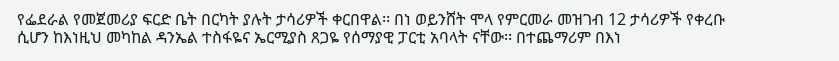የፌደራል የመጀመሪያ ፍርድ ቤት በርካት ያሉት ታሳሪዎች ቀርበዋል፡፡ በነ ወይንሸት ሞላ የምርመራ መዝገብ 12 ታሳሪዎች የቀረቡ ሲሆን ከእነዚህ መካከል ዳንኤል ተስፋዬና ኤርሚያስ ጸጋዬ የሰማያዊ ፓርቲ አባላት ናቸው፡፡ በተጨማሪም በእነ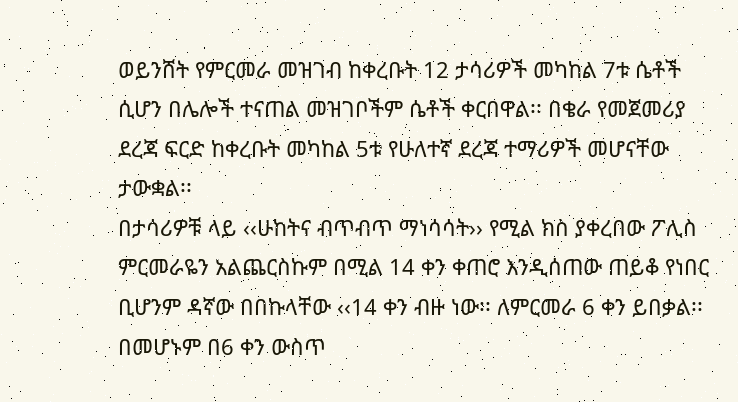ወይንሸት የምርመራ መዝገብ ከቀረቡት 12 ታሳሪዎች መካከል 7ቱ ሴቶች ሲሆን በሌሎች ተናጠል መዝገቦችም ሴቶች ቀርበዋል፡፡ በቄራ የመጀመሪያ ደረጃ ፍርድ ከቀረቡት መካከል 5ቱ የሁለተኛ ደረጃ ተማሪዎች መሆናቸው ታውቋል፡፡
በታሳሪዎቹ ላይ ‹‹ሁከትና ብጥብጥ ማነሳሳት›› የሚል ክስ ያቀረበው ፖሊስ ምርመራዬን አልጨርስኩም በሚል 14 ቀን ቀጠሮ እንዲሰጠው ጠይቆ የነበር ቢሆንም ዳኛው በበኩላቸው ‹‹14 ቀን ብዙ ነው፡፡ ለምርመራ 6 ቀን ይበቃል፡፡ በመሆኑም በ6 ቀን ውስጥ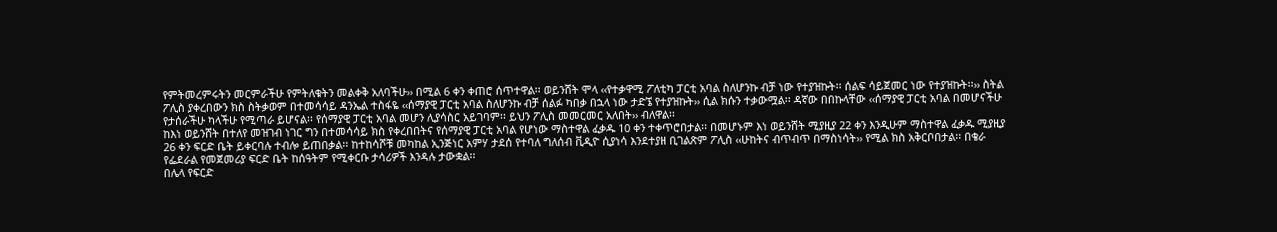የምትመረምሩትን መርምራችሁ የምትለቁትን መልቀቅ አለባችሁ›› በሚል 6 ቀን ቀጠሮ ሰጥተዋል፡፡ ወይንሸት ሞላ ‹‹የተቃዋሚ ፖለቲካ ፓርቲ አባል ስለሆንኩ ብቻ ነው የተያዝኩት፡፡ ሰልፍ ሳይጀመር ነው የተያዝኩት፡፡›› ስትል ፖሊስ ያቀረበውን ክስ ስትቃወም በተመሳሳይ ዳንኤል ተስፋዬ ‹‹ሰማያዊ ፓርቲ አባል ስለሆንኩ ብቻ ሰልፉ ካበቃ በኋላ ነው ታድኜ የተያዝኩት›› ሲል ክሱን ተቃውሟል፡፡ ዳኛው በበኩላቸው ‹‹ሰማያዊ ፓርቲ አባል በመሆናችሁ የታሰራችሁ ካላችሁ የሚጣራ ይሆናል፡፡ የሰማያዊ ፓርቲ አባል መሆን ሊያሳስር አይገባም፡፡ ይህን ፖሊስ መመርመር አለበት›› ብለዋል፡፡
ከእነ ወይንሸት በተለየ መዝገብ ነገር ግን በተመሳሳይ ክስ የቀረበበትና የሰማያዊ ፓርቲ አባል የሆነው ማስተዋል ፈቃዱ 10 ቀን ተቀጥሮበታል፡፡ በመሆኑም እነ ወይንሸት ሚያዚያ 22 ቀን እንዲሁም ማስተዋል ፈቃዱ ሚያዚያ 26 ቀን ፍርድ ቤት ይቀርባሉ ተብሎ ይጠበቃል፡፡ ከተከሳሾቹ መካከል ኢንጅነር አምሃ ታደሰ የተባለ ግለሰብ ቪዲዮ ሲያነሳ እንደተያዘ ቢገልጽም ፖሊስ ‹‹ሁከትና ብጥብጥ በማስነሳት›› የሚል ክስ አቅርቦበታል፡፡ በቄራ የፌደራል የመጀመሪያ ፍርድ ቤት ከሰዓትም የሚቀርቡ ታሳሪዎች እንዳሉ ታውቋል፡፡
በሌላ የፍርድ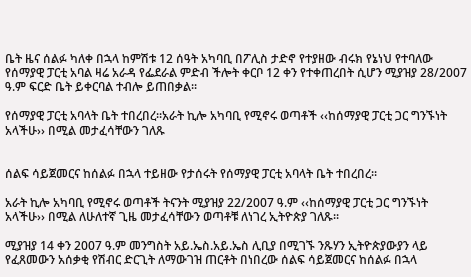ቤት ዜና ሰልፉ ካለቀ በኋላ ከምሽቱ 12 ሰዓት አካባቢ በፖሊስ ታድኖ የተያዘው ብሩክ የኔነህ የተባለው የሰማያዊ ፓርቲ አባል ዛሬ አራዳ የፌደራል ምድብ ችሎት ቀርቦ 12 ቀን የተቀጠረበት ሲሆን ሚያዝያ 28/2007 ዓ.ም ፍርድ ቤት ይቀርባል ተብሎ ይጠበቃል፡፡

የሰማያዊ ፓርቲ አባላት ቤት ተበረበረ፡፡አራት ኪሎ አካባቢ የሚኖሩ ወጣቶች ‹‹ከሰማያዊ ፓርቲ ጋር ግንኙነት አላችሁ›› በሚል መታፈሳቸውን ገለጹ


ሰልፍ ሳይጀመርና ከሰልፉ በኋላ ተይዘው የታሰሩት የሰማያዊ ፓርቲ አባላት ቤት ተበረበረ፡፡

አራት ኪሎ አካባቢ የሚኖሩ ወጣቶች ትናንት ሚያዝያ 22/2007 ዓ.ም ‹‹ከሰማያዊ ፓርቲ ጋር ግንኙነት አላችሁ›› በሚል ለሁለተኛ ጊዜ መታፈሳቸውን ወጣቶቹ ለነገረ ኢትዮጵያ ገለጹ፡፡

ሚያዝያ 14 ቀን 2007 ዓ.ም መንግስት አይ.ኤስ.አይ.ኤስ ሊቢያ በሚገኙ ንጹሃን ኢትዮጵያውያን ላይ የፈጸመውን አሰቃቂ የሽብር ድርጊት ለማውገዝ ጠርቶት በነበረው ሰልፍ ሳይጀመርና ከሰልፉ በኋላ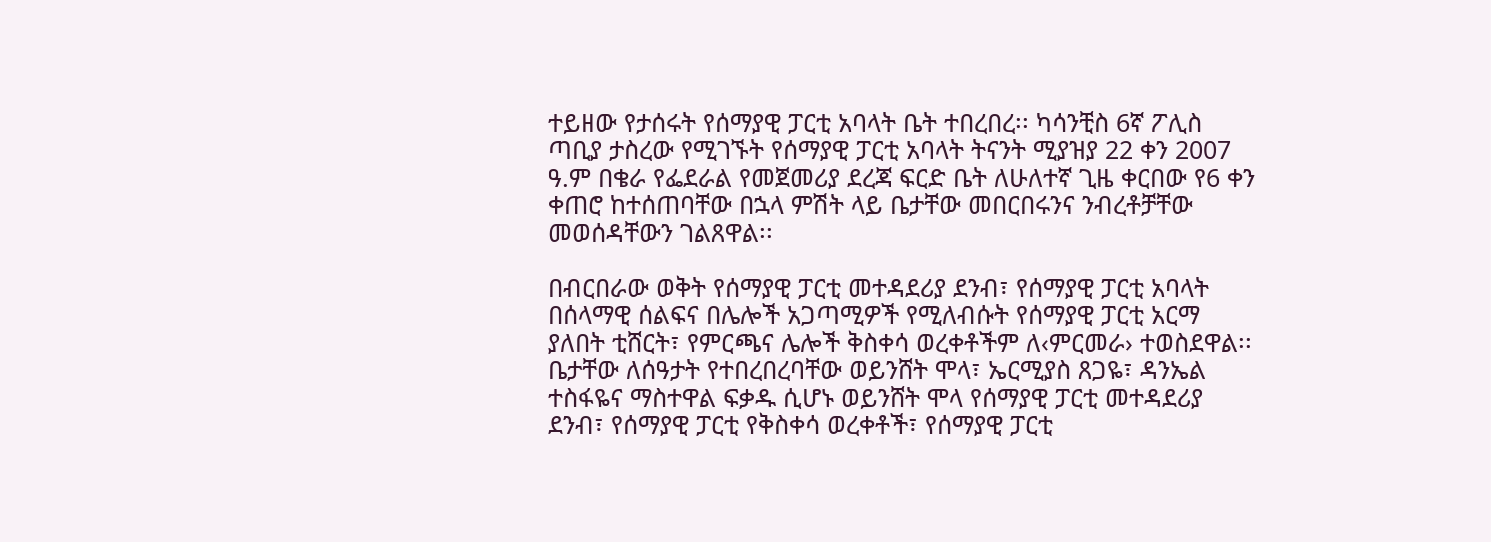ተይዘው የታሰሩት የሰማያዊ ፓርቲ አባላት ቤት ተበረበረ፡፡ ካሳንቺስ 6ኛ ፖሊስ ጣቢያ ታስረው የሚገኙት የሰማያዊ ፓርቲ አባላት ትናንት ሚያዝያ 22 ቀን 2007 ዓ.ም በቄራ የፌደራል የመጀመሪያ ደረጃ ፍርድ ቤት ለሁለተኛ ጊዜ ቀርበው የ6 ቀን ቀጠሮ ከተሰጠባቸው በኋላ ምሽት ላይ ቤታቸው መበርበሩንና ንብረቶቻቸው መወሰዳቸውን ገልጸዋል፡፡

በብርበራው ወቅት የሰማያዊ ፓርቲ መተዳደሪያ ደንብ፣ የሰማያዊ ፓርቲ አባላት በሰላማዊ ሰልፍና በሌሎች አጋጣሚዎች የሚለብሱት የሰማያዊ ፓርቲ አርማ ያለበት ቲሸርት፣ የምርጫና ሌሎች ቅስቀሳ ወረቀቶችም ለ‹ምርመራ› ተወስደዋል፡፡
ቤታቸው ለሰዓታት የተበረበረባቸው ወይንሸት ሞላ፣ ኤርሚያስ ጸጋዬ፣ ዳንኤል ተስፋዬና ማስተዋል ፍቃዱ ሲሆኑ ወይንሸት ሞላ የሰማያዊ ፓርቲ መተዳደሪያ ደንብ፣ የሰማያዊ ፓርቲ የቅስቀሳ ወረቀቶች፣ የሰማያዊ ፓርቲ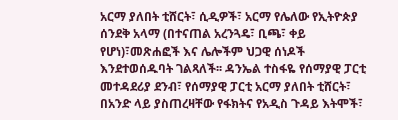አርማ ያለበት ቲሸርት፣ ሲዲዎች፣ አርማ የሌለው የኢትዮጵያ ሰንደቅ አላማ (በተናጠል አረንጓዴ፣ ቢጫ፣ ቀይ የሆነ)፣መጽሐፎች እና ሌሎችም ህጋዊ ሰነዶች እንደተወሰዱባት ገልጻለች፡፡ ዳንኤል ተስፋዬ የሰማያዊ ፓርቲ መተዳደሪያ ደንብ፣ የሰማያዊ ፓርቲ አርማ ያለበት ቲሸርት፣ በአንድ ላይ ያስጠረዛቸው የፋክትና የአዲስ ጉዳይ እትሞች፣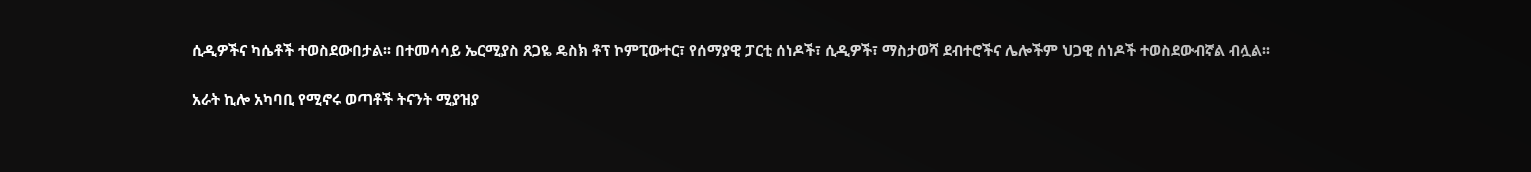ሲዲዎችና ካሴቶች ተወስደውበታል፡፡ በተመሳሳይ ኤርሚያስ ጸጋዬ ዴስክ ቶፕ ኮምፒውተር፣ የሰማያዊ ፓርቲ ሰነዶች፣ ሲዲዎች፣ ማስታወሻ ደብተሮችና ሌሎችም ህጋዊ ሰነዶች ተወስደውብኛል ብሏል፡፡

አራት ኪሎ አካባቢ የሚኖሩ ወጣቶች ትናንት ሚያዝያ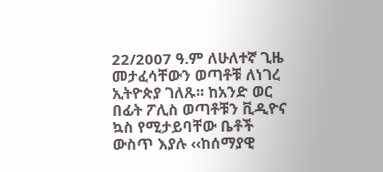22/2007 ዓ.ም ለሁለተኛ ጊዜ መታፈሳቸውን ወጣቶቹ ለነገረ ኢትዮጵያ ገለጹ፡፡ ከአንድ ወር በፊት ፖሊስ ወጣቶቹን ቪዲዮና ኳስ የሚታይባቸው ቤቶች ውስጥ እያሉ ‹‹ከሰማያዊ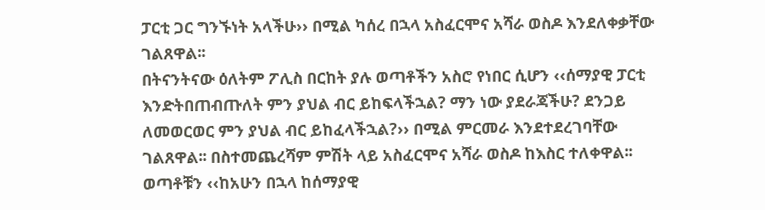ፓርቲ ጋር ግንኙነት አላችሁ›› በሚል ካሰረ በኋላ አስፈርሞና አሻራ ወስዶ እንደለቀቃቸው ገልጸዋል፡፡
በትናንትናው ዕለትም ፖሊስ በርከት ያሉ ወጣቶችን አስሮ የነበር ሲሆን ‹‹ሰማያዊ ፓርቲ እንድትበጠብጡለት ምን ያህል ብር ይከፍላችኋል? ማን ነው ያደራጃችሁ? ደንጋይ ለመወርወር ምን ያህል ብር ይከፈላችኋል?›› በሚል ምርመራ እንደተደረገባቸው ገልጸዋል፡፡ በስተመጨረሻም ምሽት ላይ አስፈርሞና አሻራ ወስዶ ከእስር ተለቀዋል፡፡ ወጣቶቹን ‹‹ከአሁን በኋላ ከሰማያዊ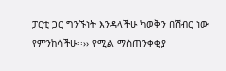ፓርቲ ጋር ግንኙነት እንዳላችሁ ካወቅን በሽብር ነው የምንከሳችሁ፡፡›› የሚል ማስጠንቀቂያ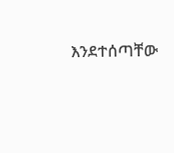እንደተሰጣቸው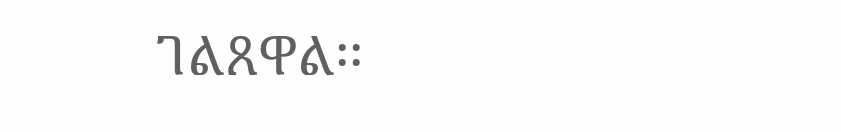ገልጸዋል፡፡